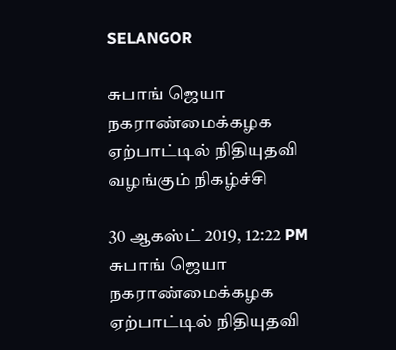SELANGOR

சுபாங் ஜெயா நகராண்மைக்கழக ஏற்பாட்டில் நிதியுதவி வழங்கும் நிகழ்ச்சி

30 ஆகஸ்ட் 2019, 12:22 PM
சுபாங் ஜெயா நகராண்மைக்கழக ஏற்பாட்டில் நிதியுதவி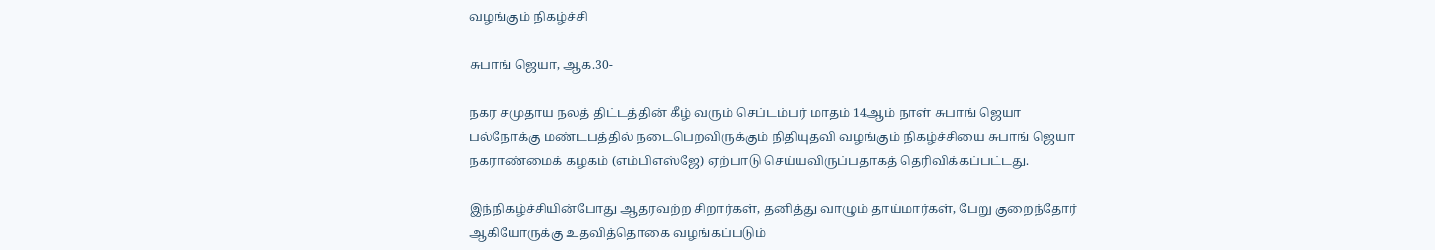வழங்கும் நிகழ்ச்சி

சுபாங் ஜெயா, ஆக.30-

நகர சமுதாய நலத் திட்டத்தின் கீழ் வரும் செப்டம்பர் மாதம் 14ஆம் நாள் சுபாங் ஜெயா பல்நோக்கு மண்டபத்தில் நடைபெறவிருக்கும் நிதியுதவி வழங்கும் நிகழ்ச்சியை சுபாங் ஜெயா நகராண்மைக் கழகம் (எம்பிஎஸ்ஜே) ஏற்பாடு செய்யவிருப்பதாகத் தெரிவிக்கப்பட்டது.

இந்நிகழ்ச்சியின்போது ஆதரவற்ற சிறார்கள், தனித்து வாழும் தாய்மார்கள், பேறு குறைந்தோர் ஆகியோருக்கு உதவித்தொகை வழங்கப்படும்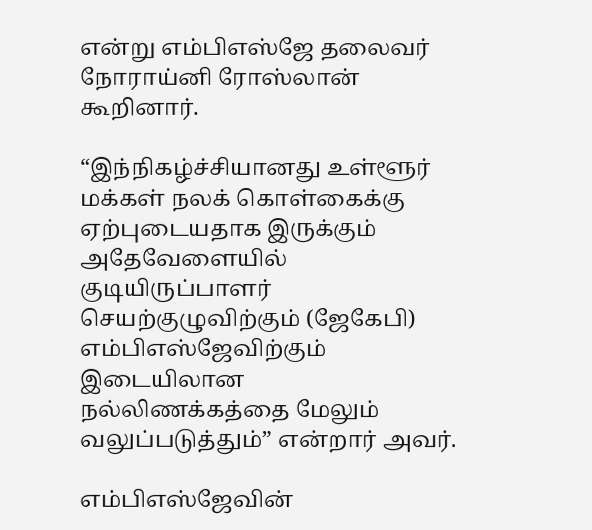என்று எம்பிஎஸ்ஜே தலைவர் நோராய்னி ரோஸ்லான் கூறினார்.

“இந்நிகழ்ச்சியானது உள்ளூர் மக்கள் நலக் கொள்கைக்கு ஏற்புடையதாக இருக்கும் அதேவேளையில் குடியிருப்பாளர் செயற்குழுவிற்கும் (ஜேகேபி) எம்பிஎஸ்ஜேவிற்கும் இடையிலான நல்லிணக்கத்தை மேலும் வலுப்படுத்தும்” என்றார் அவர்.

எம்பிஎஸ்ஜேவின்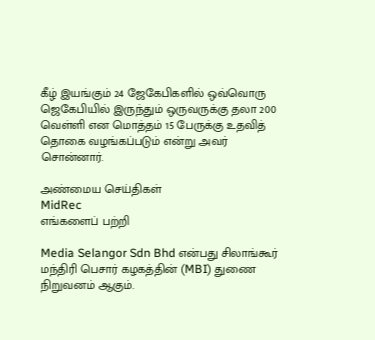கீழ் இயங்கும் 24 ஜேகேபிகளில் ஒவ்வொரு ஜெகேபியில் இருந்தும் ஒருவருக்கு தலா 200 வெள்ளி என மொத்தம் 15 பேருக்கு உதவித் தொகை வழங்கப்படும் என்று அவர் சொன்னார்.

அண்மைய செய்திகள்
MidRec
எங்களைப் பற்றி

Media Selangor Sdn Bhd என்பது சிலாங்கூர் மந்திரி பெசார் கழகத்தின் (MBI) துணை நிறுவனம் ஆகும்.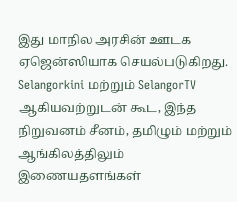இது மாநில அரசின் ஊடக ஏஜென்ஸியாக செயல்படுகிறது. Selangorkini மற்றும் SelangorTV ஆகியவற்றுடன் கூட, இந்த நிறுவனம் சீனம், தமிழும் மற்றும் ஆங்கிலத்திலும் இணையதளங்கள்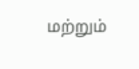மற்றும்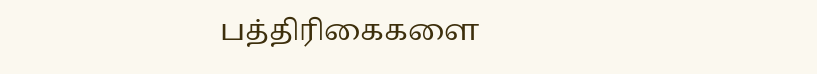பத்திரிகைகளை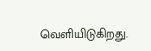வெளியிடுகிறது.